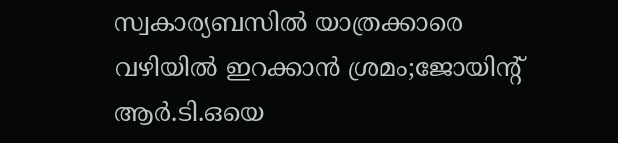സ്വകാര്യബസില്‍ യാത്രക്കാരെ വഴിയില്‍ ഇറക്കാൻ ശ്രമം;ജോയിന്റ് ആര്‍.ടി.ഒയെ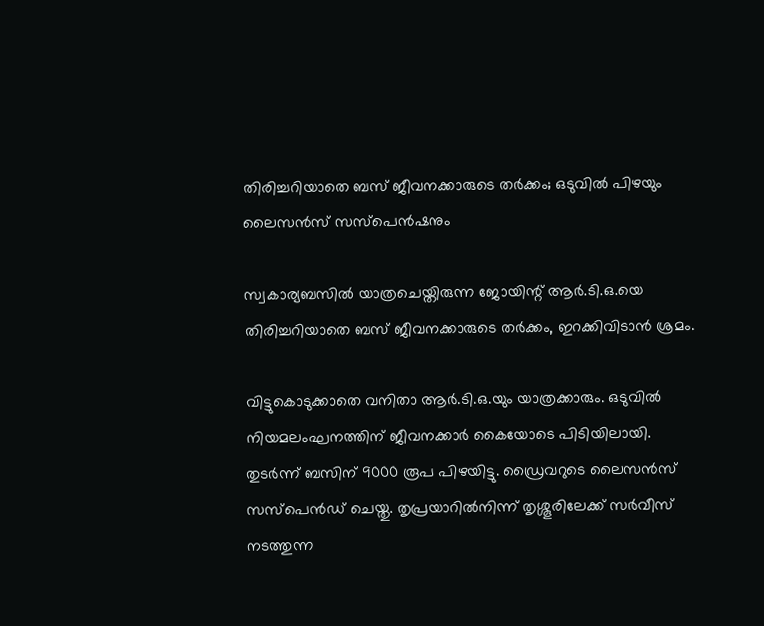തിരിച്ചറിയാതെ ബസ് ജീവനക്കാരുടെ തര്‍ക്കം; ഒടുവില്‍ പിഴയും ലൈസൻസ് സസ്പെൻഷനും

സ്വകാര്യബസില്‍ യാത്രചെയ്തിരുന്ന ജോയിന്റ് ആർ.ടി.ഒ.യെ തിരിച്ചറിയാതെ ബസ് ജീവനക്കാരുടെ തർക്കം, ഇറക്കിവിടാൻ ശ്രമം.

വിട്ടുകൊടുക്കാതെ വനിതാ ആർ.ടി.ഒ.യും യാത്രക്കാരും. ഒടുവില്‍ നിയമലംഘനത്തിന് ജീവനക്കാർ കൈയോടെ പിടിയിലായി. തുടർന്ന് ബസിന് 9000 രൂപ പിഴയിട്ടു. ഡ്രൈവറുടെ ലൈസൻസ് സസ്പെൻഡ് ചെയ്തു. തൃപ്രയാറില്‍നിന്ന് തൃശ്ശൂരിലേക്ക് സർവീസ് നടത്തുന്ന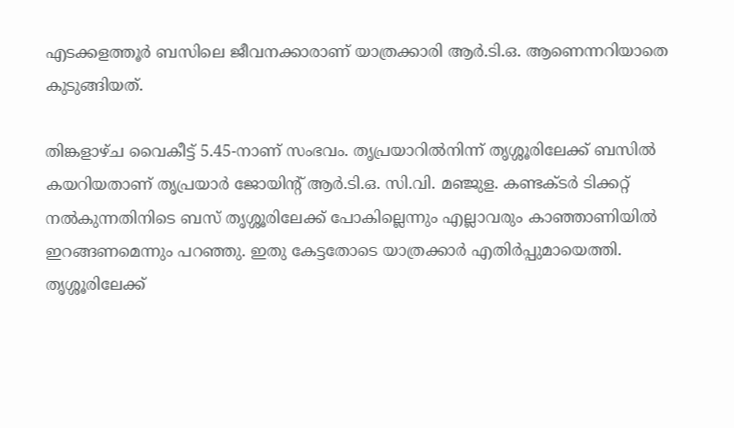എടക്കളത്തൂർ ബസിലെ ജീവനക്കാരാണ് യാത്രക്കാരി ആർ.ടി.ഒ. ആണെന്നറിയാതെ കുടുങ്ങിയത്.

തിങ്കളാഴ്‌ച വൈകീട്ട് 5.45-നാണ് സംഭവം. തൃപ്രയാറില്‍നിന്ന് തൃശ്ശൂരിലേക്ക് ബസില്‍ കയറിയതാണ് തൃപ്രയാർ ജോയിന്റ് ആർ.ടി.ഒ. സി.വി. മഞ്ജുള. കണ്ടക്ടർ ടിക്കറ്റ് നല്‍കുന്നതിനിടെ ബസ് തൃശ്ശൂരിലേക്ക് പോകില്ലെന്നും എല്ലാവരും കാഞ്ഞാണിയില്‍ ഇറങ്ങണമെന്നും പറഞ്ഞു. ഇതു കേട്ടതോടെ യാത്രക്കാർ എതിർപ്പുമായെത്തി. തൃശ്ശൂരിലേക്ക്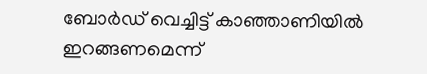ബോർഡ് വെച്ചിട്ട് ‌കാഞ്ഞാണിയില്‍ ഇറങ്ങണമെന്ന്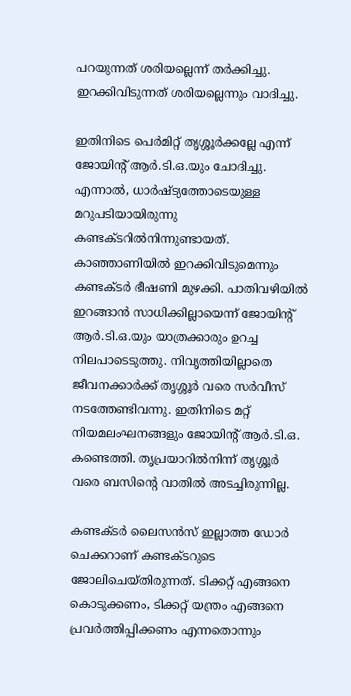പറയുന്നത് ശരിയല്ലെന്ന് തർക്കിച്ചു. ഇറക്കിവിടുന്നത് ശരിയല്ലെന്നും വാദിച്ചു.

ഇതിനിടെ പെർമിറ്റ് തൃശ്ശൂർക്കല്ലേ എന്ന് ജോയിന്റ് ആർ.ടി.ഒ.യും ചോദിച്ചു. എന്നാല്‍, ധാർഷ്ട്യത്തോടെയുള്ള മറുപടിയായിരുന്നു കണ്ടക്ടറില്‍നിന്നുണ്ടായത്. കാഞ്ഞാണിയില്‍ ഇറക്കിവിടുമെന്നും കണ്ടക്ടർ ഭീഷണി മുഴക്കി. പാതിവഴിയില്‍ ഇറങ്ങാൻ സാധിക്കില്ലായെന്ന് ജോയിന്റ് ആർ.ടി.ഒ.യും യാത്രക്കാരും ഉറച്ച നിലപാടെടുത്തു. നിവൃത്തിയില്ലാതെ ജീവനക്കാർക്ക് തൃശ്ശൂർ വരെ സർവീസ് നടത്തേണ്ടിവന്നു. ഇതിനിടെ മറ്റ് നിയമലംഘനങ്ങളും ജോയിന്റ് ആർ.ടി.ഒ. കണ്ടെത്തി. തൃപ്രയാറില്‍നിന്ന് തൃശ്ശൂർ വരെ ബസിന്റെ വാതില്‍ അടച്ചിരുന്നില്ല.

കണ്ടക്ടർ ലൈസൻസ് ഇല്ലാത്ത ഡോർ ചെക്കറാണ് കണ്ടക്ടറുടെ ജോലിചെയ്തിരുന്നത്. ടിക്കറ്റ് എങ്ങനെ കൊടുക്കണം, ടിക്കറ്റ് യന്ത്രം എങ്ങനെ പ്രവർത്തിപ്പിക്കണം എന്നതൊന്നും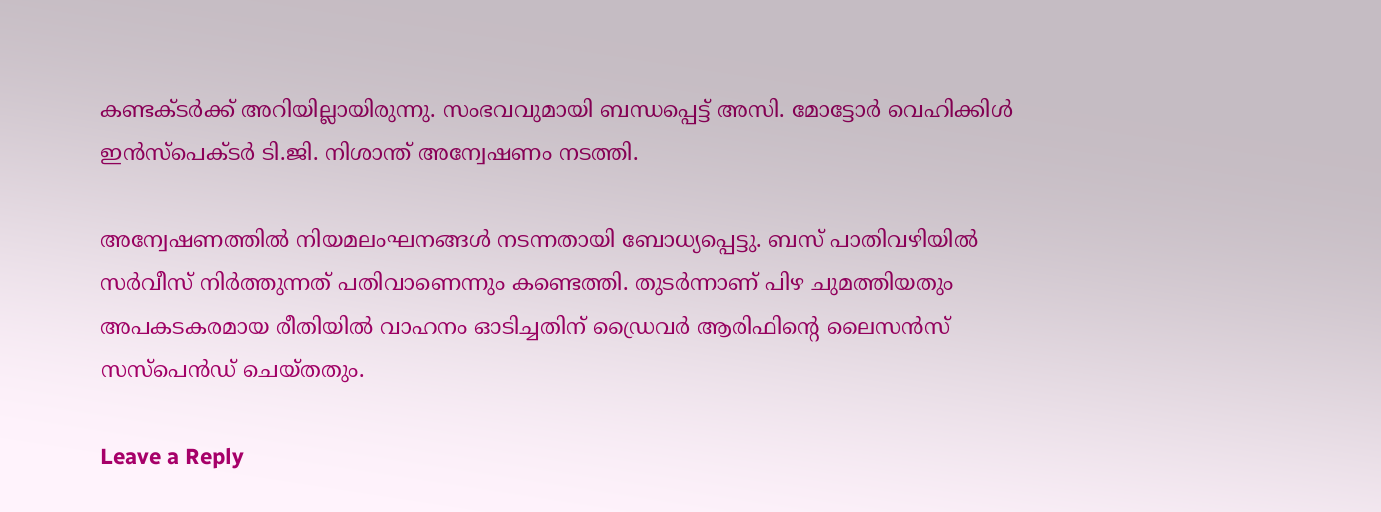കണ്ടക്ടർക്ക് അറിയില്ലായിരുന്നു. സംഭവവുമായി ബന്ധപ്പെട്ട് അസി. മോട്ടോർ വെഹിക്കിള്‍ ഇൻസ്പെക്ടർ ടി.ജി. നിശാന്ത് അന്വേഷണം നടത്തി.

അന്വേഷണത്തില്‍ നിയമലംഘനങ്ങള്‍ നടന്നതായി ബോധ്യപ്പെട്ടു. ബസ് പാതിവഴിയില്‍ സർവീസ് നിർത്തുന്നത് പതിവാണെന്നും കണ്ടെത്തി. തുടർന്നാണ് പിഴ ചുമത്തിയതും അപകടകരമായ രീതിയില്‍ വാഹനം ഓടിച്ചതിന് ഡ്രൈവർ ആരിഫിന്റെ ലൈസൻസ് സസ്പെൻഡ് ചെയ്തതും.

Leave a Reply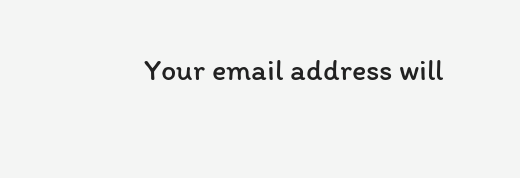Your email address will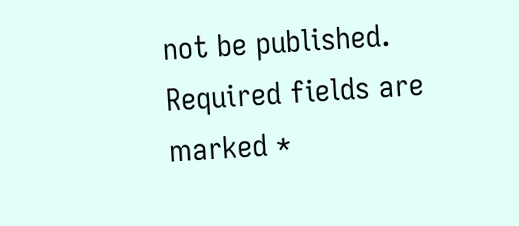not be published. Required fields are marked *